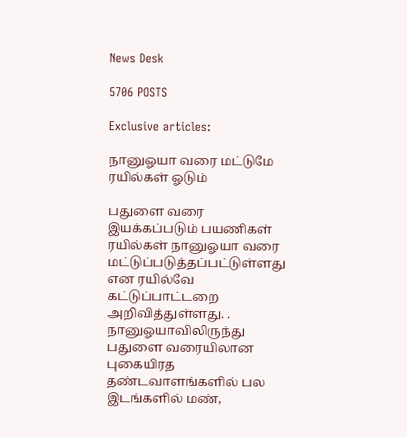News Desk

5706 POSTS

Exclusive articles:

நானுஓயா வரை மட்டுமே ரயில்கள் ஓடும்

பதுளை வரை இயக்கப்படும் பயணிகள் ரயில்கள் நானுஓயா வரை மட்டுப்படுத்தப்பட்டுள்ளது என ரயில்வே கட்டுப்பாட்டறை அறிவித்துள்ளது. . நானுஓயாவிலிருந்து பதுளை வரையிலான புகையிரத தண்டவாளங்களில் பல இடங்களில் மண்,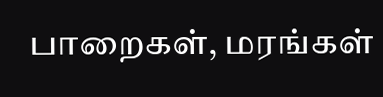பாறைகள், மரங்கள்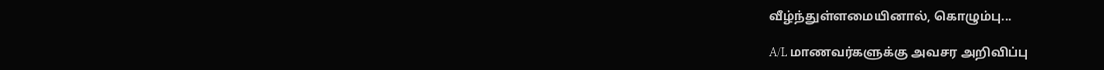வீழ்ந்துள்ளமையினால், கொழும்பு...

A/L மாணவர்களுக்கு அவசர அறிவிப்பு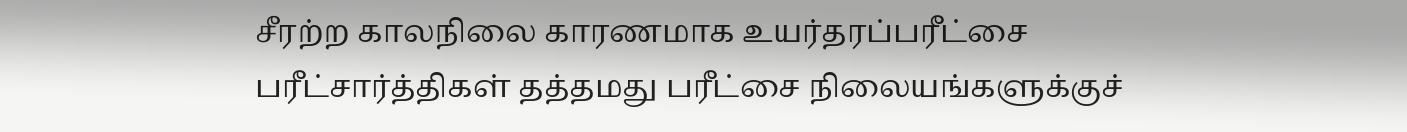சீரற்ற காலநிலை காரணமாக உயர்தரப்பரீட்சை பரீட்சார்த்திகள் தத்தமது பரீட்சை நிலையங்களுக்குச்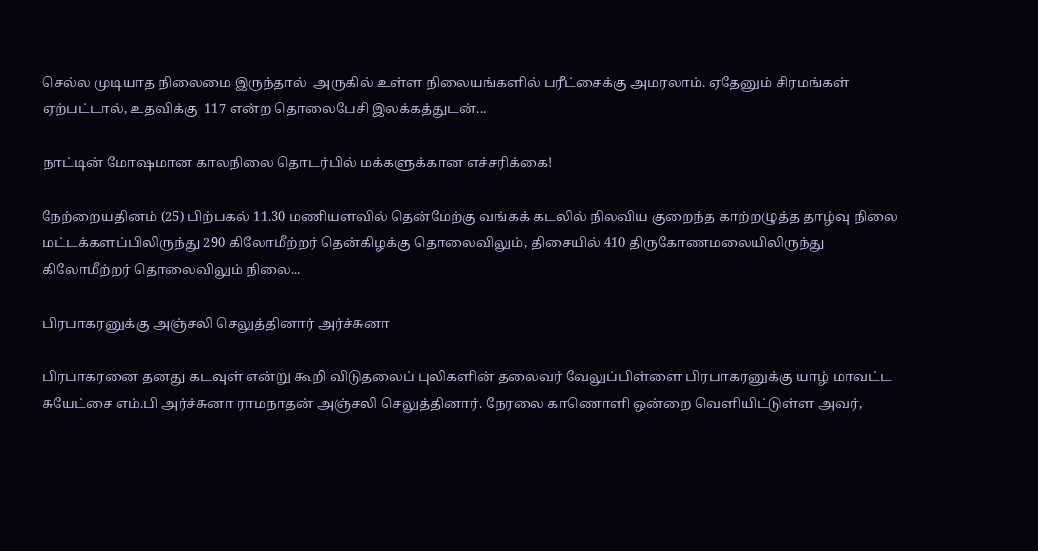செல்ல முடியாத நிலைமை இருந்தால்  அருகில் உள்ள நிலையங்களில் பரீட்சைக்கு அமரலாம். ஏதேனும் சிரமங்கள் ஏற்பட்டால், உதவிக்கு  117 என்ற தொலைபேசி இலக்கத்துடன்...

நாட்டின் மோஷமான காலநிலை தொடர்பில் மக்களுக்கான எச்சரிக்கை!

நேற்றையதினம் (25) பிற்பகல் 11.30 மணியளவில் தென்மேற்கு வங்கக் கடலில் நிலவிய குறைந்த காற்றழுத்த தாழ்வு நிலை மட்டக்களப்பிலிருந்து 290 கிலோமீற்றர் தென்கிழக்கு தொலைவிலும், திசையில் 410 திருகோணமலையிலிருந்து கிலோமீற்றர் தொலைவிலும் நிலை...

பிரபாகரனுக்கு அஞ்சலி செலுத்தினார் அர்ச்சுனா

பிரபாகரனை தனது கடவுள் என்று கூறி விடுதலைப் புலிகளின் தலைவர் வேலுப்பிள்ளை பிரபாகரனுக்கு யாழ் மாவட்ட சுயேட்சை எம்.பி அர்ச்சுனா ராமநாதன் அஞ்சலி செலுத்தினார். நேரலை காணொளி ஒன்றை வெளியிட்டுள்ள அவர்,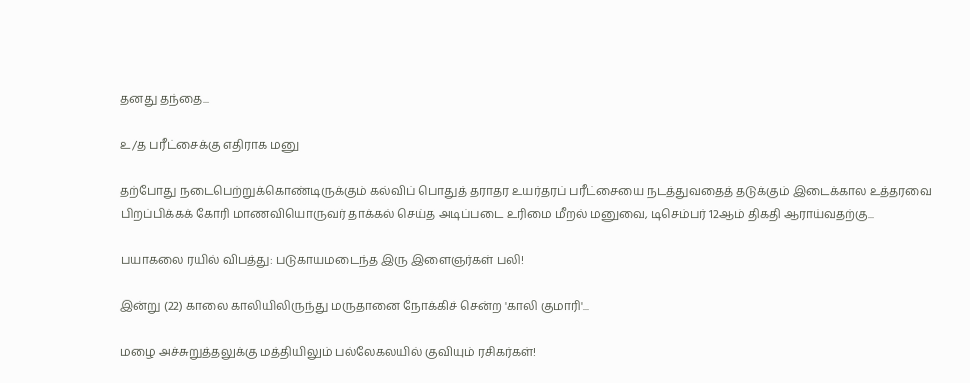தனது தந்தை...

உ/த பரீட்சைக்கு எதிராக மனு

தற்போது நடைபெற்றுக்கொண்டிருக்கும் கல்விப் பொதுத் தராதர உயர்தரப் பரீட்சையை நடத்துவதைத் தடுக்கும் இடைக்கால உத்தரவை பிறப்பிக்கக் கோரி மாணவியொருவர் தாக்கல் செய்த அடிப்படை உரிமை மீறல் மனுவை, டிசெம்பர் 12ஆம் திகதி ஆராய்வதற்கு...

பயாகலை ரயில் விபத்து: படுகாயமடைந்த இரு இளைஞர்கள் பலி!

இன்று (22) காலை காலியிலிருந்து மருதானை நோக்கிச் சென்ற 'காலி குமாரி'...

மழை அச்சுறுத்தலுக்கு மத்தியிலும் பல்லேகலயில் குவியும் ரசிகர்கள்!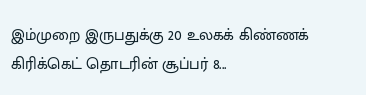இம்முறை இருபதுக்கு 20 உலகக் கிண்ணக் கிரிக்கெட் தொடரின் சூப்பர் 8...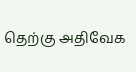தெற்கு அதிவேக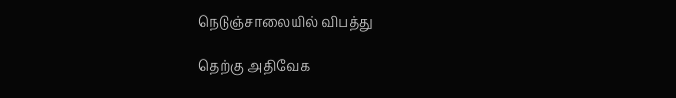நெடுஞ்சாலையில் விபத்து

தெற்கு அதிவேக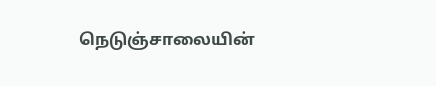நெடுஞ்சாலையின்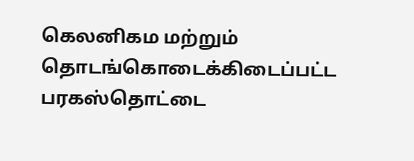கெலனிகம மற்றும் தொடங்கொடைக்கிடைப்பட்ட பரகஸ்தொட்டை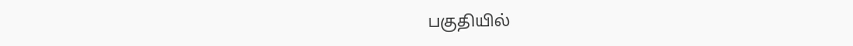பகுதியில்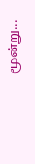மூன்று...